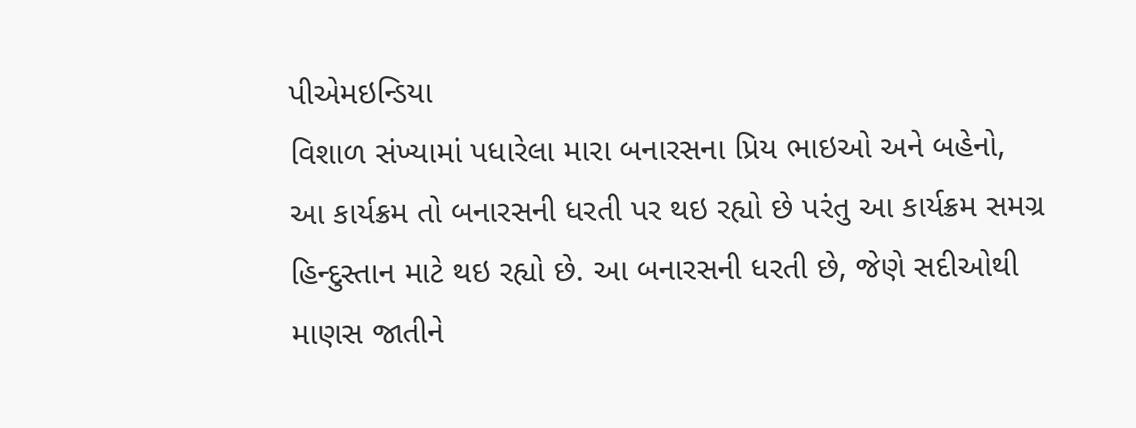પીએમઇન્ડિયા
વિશાળ સંખ્યામાં પધારેલા મારા બનારસના પ્રિય ભાઇઓ અને બહેનો,
આ કાર્યક્રમ તો બનારસની ધરતી પર થઇ રહ્યો છે પરંતુ આ કાર્યક્રમ સમગ્ર હિન્દુસ્તાન માટે થઇ રહ્યો છે. આ બનારસની ધરતી છે, જેણે સદીઓથી માણસ જાતીને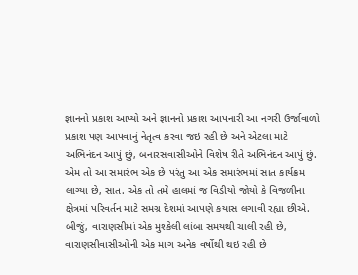જ્ઞાનનો પ્રકાશ આપ્યો અને જ્ઞાનનો પ્રકાશ આપનારી આ નગરી ઉર્જાવાળો પ્રકાશ પણ આપવાનું નેતૃત્વ કરવા જઇ રહી છે અને એટલા માટે અભિનંદન આપું છું, બનારસવાસીઓને વિશેષ રીતે અભિનંદન આપું છું.
એમ તો આ સમારંભ એક છે પરંતુ આ એક સમારંભમાં સાત કાર્યક્રમ લાગ્યા છે, સાત. એક તો તમે હાલમાં જ વિડીયો જોયો કે વિજળીના ક્ષેત્રમાં પરિવર્તન માટે સમગ્ર દેશમાં આપણે કયાસ લગાવી રહ્યા છીએ. બીજું, વારાણસીમાં એક મુશ્કેલી લાંબા સમયથી ચાલી રહી છે, વારાણસીવાસીઓની એક માગ અનેક વર્ષોથી થઇ રહી છે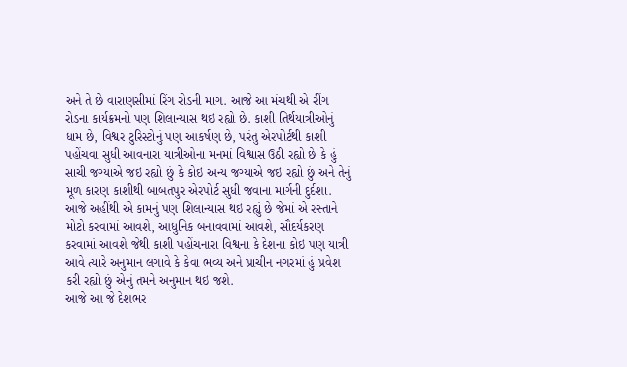અને તે છે વારાણસીમાં રિંગ રોડની માગ. આજે આ મંચથી એ રીંગ રોડના કાર્યક્રમનો પણ શિલાન્યાસ થઇ રહ્યો છે. કાશી તિર્થયાત્રીઓનું ધામ છે, વિશ્વર ટુરિસ્ટોનું પણ આકર્ષણ છે, પરંતુ એરપોર્ટથી કાશી પહોંચવા સુધી આવનારા યાત્રીઓના મનમાં વિશ્વાસ ઉઠી રહ્યો છે કે હું સાચી જગ્યાએ જઇ રહ્યો છું કે કોઇ અન્ય જગ્યાએ જઇ રહ્યો છું અને તેનું મૂળ કારણ કાશીથી બાબતપુર એરપોર્ટ સુધી જવાના માર્ગની દુર્દશા. આજે અહીંથી એ કામનું પણ શિલાન્યાસ થઇ રહ્યું છે જેમાં એ રસ્તાને મોટો કરવામાં આવશે, આધુનિક બનાવવામાં આવશે, સૌદર્યકરણ કરવામાં આવશે જેથી કાશી પહોંચનારા વિશ્વના કે દેશના કોઇ પણ યાત્રી આવે ત્યારે અનુમાન લગાવે કે કેવા ભવ્ય અને પ્રાચીન નગરમાં હું પ્રવેશ કરી રહ્યો છું એનું તમને અનુમાન થઇ જશે.
આજે આ જે દેશભર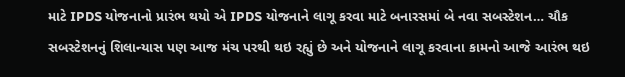માટે IPDS યોજનાનો પ્રારંભ થયો એ IPDS યોજનાને લાગૂ કરવા માટે બનારસમાં બે નવા સબસ્ટેશન… ચૌક સબસ્ટેશનનું શિલાન્યાસ પણ આજ મંચ પરથી થઇ રહ્યું છે અને યોજનાને લાગૂ કરવાના કામનો આજે આરંભ થઇ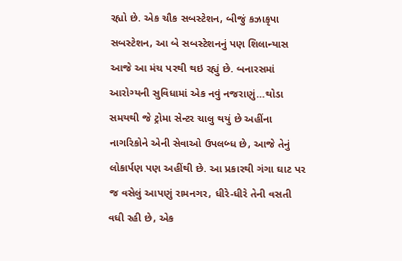રહ્યો છે. એક ચૌક સબસ્ટેશન, બીજું કઝાકૃપા સબસ્ટેશન, આ બે સબસ્ટેશનનું પણ શિલાન્યાસ આજે આ મંચ પરથી થઇ રહ્યું છે. બનારસમાં આરોગ્યની સુવિધામાં એક નવું નજરાણું…થોડા સમયથી જે ટ્રોમા સેન્ટર ચાલુ થયું છે અહીંના નાગરિકોને એની સેવાઓ ઉપલબ્ધ છે, આજે તેનું લોકાર્પણ પણ અહીંથી છે. આ પ્રકારથી ગંગા ઘાટ પર જ વસેલું આપણું રામનગર, ધીરે-ધીરે તેની વસતી વધી રહી છે, એક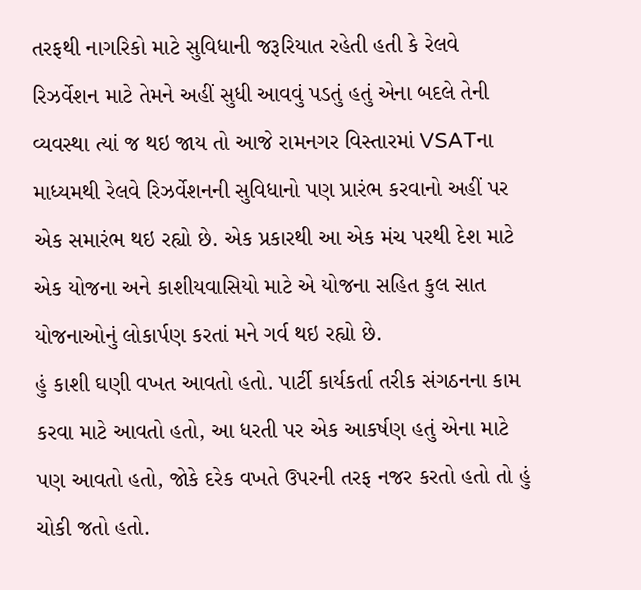તરફથી નાગરિકો માટે સુવિધાની જરૂરિયાત રહેતી હતી કે રેલવે રિઝર્વેશન માટે તેમને અહીં સુધી આવવું પડતું હતું એના બદલે તેની વ્યવસ્થા ત્યાં જ થઇ જાય તો આજે રામનગર વિસ્તારમાં VSATના માધ્યમથી રેલવે રિઝર્વેશનની સુવિધાનો પણ પ્રારંભ કરવાનો અહીં પર એક સમારંભ થઇ રહ્યો છે. એક પ્રકારથી આ એક મંચ પરથી દેશ માટે એક યોજના અને કાશીયવાસિયો માટે એ યોજના સહિત કુલ સાત યોજનાઓનું લોકાર્પણ કરતાં મને ગર્વ થઇ રહ્યો છે.
હું કાશી ઘણી વખત આવતો હતો. પાર્ટી કાર્યકર્તા તરીક સંગઠનના કામ કરવા માટે આવતો હતો, આ ધરતી પર એક આકર્ષણ હતું એના માટે પણ આવતો હતો, જોકે દરેક વખતે ઉપરની તરફ નજર કરતો હતો તો હું ચોકી જતો હતો.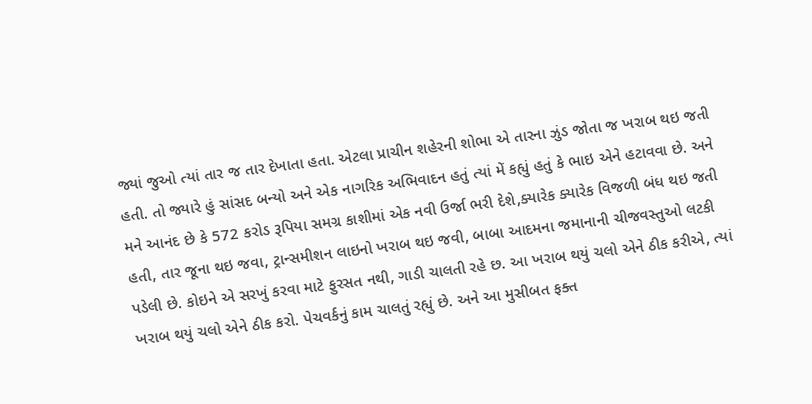જ્યાં જુઓ ત્યાં તાર જ તાર દેખાતા હતા. એટલા પ્રાચીન શહેરની શોભા એ તારના ઝુંડ જોતા જ ખરાબ થઇ જતી હતી. તો જ્યારે હું સાંસદ બન્યો અને એક નાગરિક અભિવાદન હતું ત્યાં મેં કહ્યું હતું કે ભાઇ એને હટાવવા છે. અને મને આનંદ છે કે 572 કરોડ રૂપિયા સમગ્ર કાશીમાં એક નવી ઉર્જા ભરી દેશે,ક્યારેક ક્યારેક વિજળી બંધ થઇ જતી હતી, તાર જૂના થઇ જવા, ટ્રાન્સમીશન લાઇનો ખરાબ થઇ જવી, બાબા આદમના જમાનાની ચીજવસ્તુઓ લટકી પડેલી છે. કોઇને એ સરખું કરવા માટે ફુરસત નથી, ગાડી ચાલતી રહે છ. આ ખરાબ થયું ચલો એને ઠીક કરીએ, ત્યાં ખરાબ થયું ચલો એને ઠીક કરો. પેચવર્કનું કામ ચાલતું રહ્યું છે. અને આ મુસીબત ફક્ત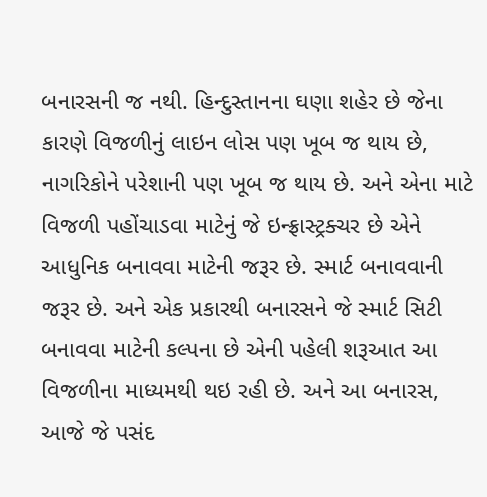બનારસની જ નથી. હિન્દુસ્તાનના ઘણા શહેર છે જેના કારણે વિજળીનું લાઇન લોસ પણ ખૂબ જ થાય છે, નાગરિકોને પરેશાની પણ ખૂબ જ થાય છે. અને એના માટે વિજળી પહોંચાડવા માટેનું જે ઇન્ફ્રાસ્ટ્રક્ચર છે એને આધુનિક બનાવવા માટેની જરૂર છે. સ્માર્ટ બનાવવાની જરૂર છે. અને એક પ્રકારથી બનારસને જે સ્માર્ટ સિટી બનાવવા માટેની કલ્પના છે એની પહેલી શરૂઆત આ વિજળીના માધ્યમથી થઇ રહી છે. અને આ બનારસ, આજે જે પસંદ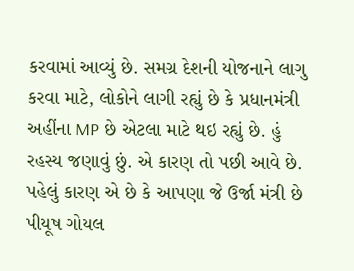કરવામાં આવ્યું છે. સમગ્ર દેશની યોજનાને લાગુ કરવા માટે, લોકોને લાગી રહ્યું છે કે પ્રધાનમંત્રી અહીંના MP છે એટલા માટે થઇ રહ્યું છે. હું રહસ્ય જણાવું છું. એ કારણ તો પછી આવે છે.
પહેલું કારણ એ છે કે આપણા જે ઉર્જા મંત્રી છે પીયૂષ ગોયલ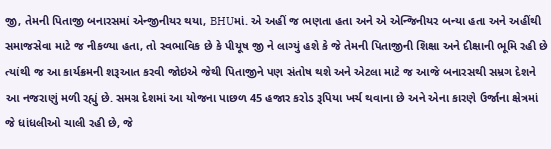જી, તેમની પિતાજી બનારસમાં એન્જીનીયર થયા, BHUમાં. એ અહીં જ ભણતા હતા અને એ એન્જિનીયર બન્યા હતા અને અહીંથી સમાજસેવા માટે જ નીકળ્યા હતા, તો સ્વભાવિક છે કે પીયૂષ જી ને લાગ્યું હશે કે જે તેમની પિતાજીની શિક્ષા અને દીક્ષાની ભૂમિ રહી છે ત્યાંથી જ આ કાર્યક્રમની શરૂઆત કરવી જોઇએ જેથી પિતાજીને પણ સંતોષ થશે અને એટલા માટે જ આજે બનારસથી સમ્રગ દેશને આ નજરાણું મળી રહ્યું છે. સમગ્ર દેશમાં આ યોજના પાછળ 45 હજાર કરોડ રૂપિયા ખર્ચ થવાના છે અને એના કારણે ઉર્જાના ક્ષેત્રમાં જે ધાંધલીઓ ચાલી રહી છે, જે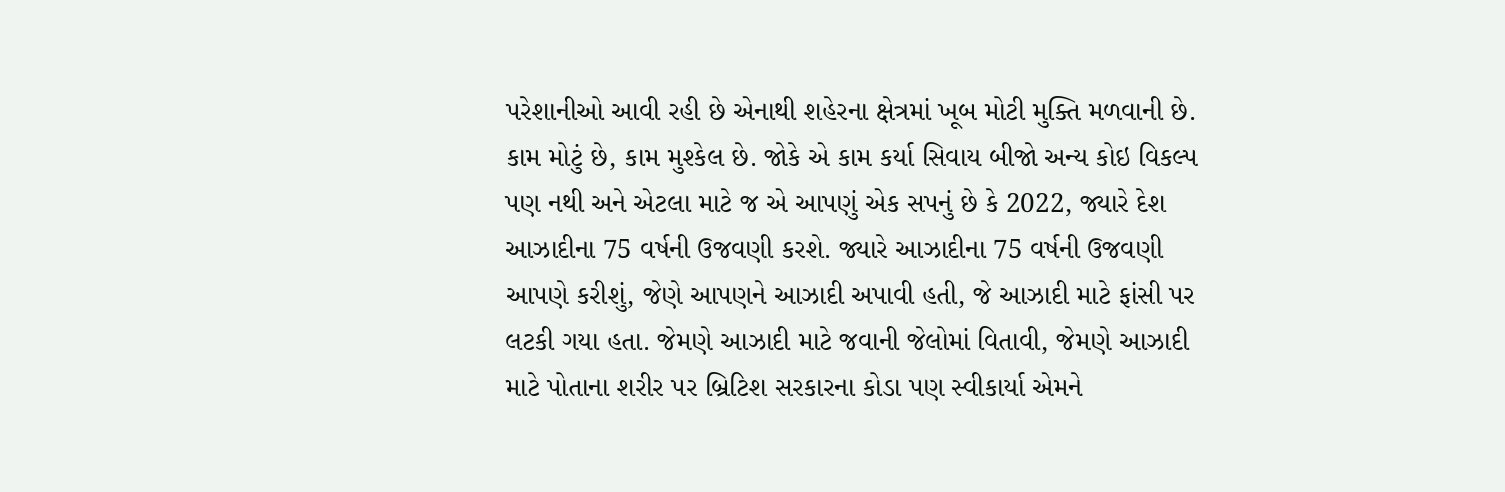પરેશાનીઓ આવી રહી છે એનાથી શહેરના ક્ષેત્રમાં ખૂબ મોટી મુક્તિ મળવાની છે. કામ મોટું છે, કામ મુશ્કેલ છે. જોકે એ કામ કર્યા સિવાય બીજો અન્ય કોઇ વિકલ્પ પણ નથી અને એટલા માટે જ એ આપણું એક સપનું છે કે 2022, જ્યારે દેશ આઝાદીના 75 વર્ષની ઉજવણી કરશે. જ્યારે આઝાદીના 75 વર્ષની ઉજવણી આપણે કરીશું, જેણે આપણને આઝાદી અપાવી હતી, જે આઝાદી માટે ફાંસી પર લટકી ગયા હતા. જેમણે આઝાદી માટે જવાની જેલોમાં વિતાવી, જેમણે આઝાદી માટે પોતાના શરીર પર બ્રિટિશ સરકારના કોડા પણ સ્વીકાર્યા એમને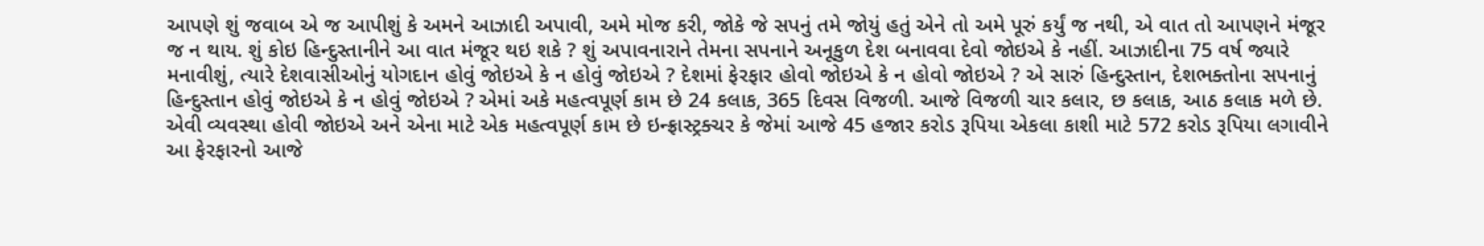આપણે શું જવાબ એ જ આપીશું કે અમને આઝાદી અપાવી, અમે મોજ કરી, જોકે જે સપનું તમે જોયું હતું એને તો અમે પૂરું કર્યું જ નથી, એ વાત તો આપણને મંજૂર જ ન થાય. શું કોઇ હિન્દુસ્તાનીને આ વાત મંજૂર થઇ શકે ? શું અપાવનારાને તેમના સપનાને અનૂકુળ દેશ બનાવવા દેવો જોઇએ કે નહીં. આઝાદીના 75 વર્ષ જ્યારે મનાવીશું, ત્યારે દેશવાસીઓનું યોગદાન હોવું જોઇએ કે ન હોવું જોઇએ ? દેશમાં ફેરફાર હોવો જોઇએ કે ન હોવો જોઇએ ? એ સારું હિન્દુસ્તાન, દેશભક્તોના સપનાનું હિન્દુસ્તાન હોવું જોઇએ કે ન હોવું જોઇએ ? એમાં અકે મહત્વપૂર્ણ કામ છે 24 કલાક, 365 દિવસ વિજળી. આજે વિજળી ચાર કલાર, છ કલાક, આઠ કલાક મળે છે. એવી વ્યવસ્થા હોવી જોઇએ અને એના માટે એક મહત્વપૂર્ણ કામ છે ઇન્ફ્રાસ્ટ્રક્ચર કે જેમાં આજે 45 હજાર કરોડ રૂપિયા એકલા કાશી માટે 572 કરોડ રૂપિયા લગાવીને આ ફેરફારનો આજે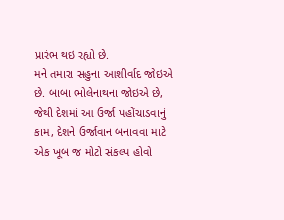પ્રારંભ થઇ રહ્યો છે.
મને તમારા સહુના આશીર્વાદ જોઇએ છે. બાબા ભોલેનાથના જોઇએ છે, જેથી દેશમાં આ ઉર્જા પહોંચાડવાનું કામ, દેશને ઉર્જાવાન બનાવવા માટે એક ખૂબ જ મોટો સંકલ્પ હોવો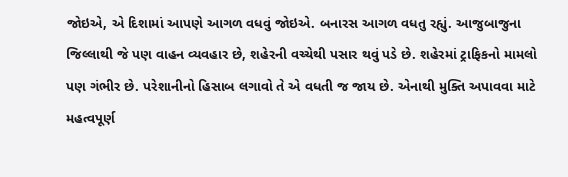જોઇએ, એ દિશામાં આપણે આગળ વધવું જોઇએ. બનારસ આગળ વધતુ રહ્યું. આજુબાજુના જિલ્લાથી જે પણ વાહન વ્યવહાર છે, શહેરની વચ્ચેથી પસાર થવું પડે છે. શહેરમાં ટ્રાફિકનો મામલો પણ ગંભીર છે. પરેશાનીનો હિસાબ લગાવો તે એ વધતી જ જાય છે. એનાથી મુક્તિ અપાવવા માટે મહત્વપૂર્ણ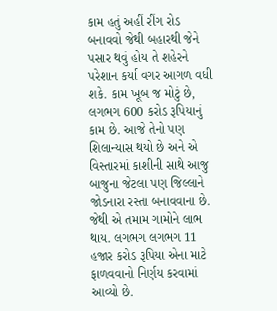કામ હતું અહીં રીંગ રોડ બનાવવો જેથી બહારથી જેને પસાર થવું હોય તે શહેરને પરેશાન કર્યા વગર આગળ વધી શકે. કામ ખૂબ જ મોટું છે, લગભગ 600 કરોડ રૂપિયાનું કામ છે. આજે તેનો પણ શિલાન્યાસ થયો છે અને એ વિસ્તારમાં કાશીની સાથે આજુ બાજુના જેટલા પણ જિલ્લાને જોડનારા રસ્તા બનાવવાના છે. જેથી એ તમામ ગામોને લાભ થાય. લગભગ લગભગ 11 હજાર કરોડ રૂપિયા એના માટે ફાળવવાનો નિર્ણય કરવામાં આવ્યો છે.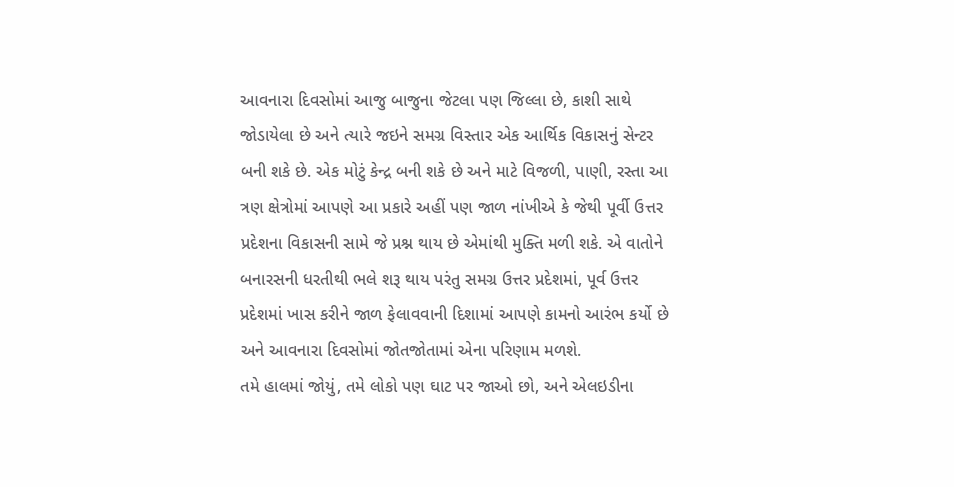આવનારા દિવસોમાં આજુ બાજુના જેટલા પણ જિલ્લા છે, કાશી સાથે જોડાયેલા છે અને ત્યારે જઇને સમગ્ર વિસ્તાર એક આર્થિક વિકાસનું સેન્ટર બની શકે છે. એક મોટું કેન્દ્ર બની શકે છે અને માટે વિજળી, પાણી, રસ્તા આ ત્રણ ક્ષેત્રોમાં આપણે આ પ્રકારે અહીં પણ જાળ નાંખીએ કે જેથી પૂર્વી ઉત્તર પ્રદેશના વિકાસની સામે જે પ્રશ્ન થાય છે એમાંથી મુક્તિ મળી શકે. એ વાતોને બનારસની ધરતીથી ભલે શરૂ થાય પરંતુ સમગ્ર ઉત્તર પ્રદેશમાં, પૂર્વ ઉત્તર પ્રદેશમાં ખાસ કરીને જાળ ફેલાવવાની દિશામાં આપણે કામનો આરંભ કર્યો છે અને આવનારા દિવસોમાં જોતજોતામાં એના પરિણામ મળશે.
તમે હાલમાં જોયું, તમે લોકો પણ ઘાટ પર જાઓ છો, અને એલઇડીના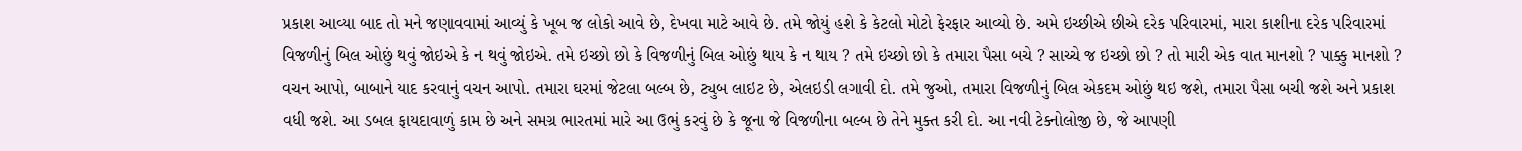પ્રકાશ આવ્યા બાદ તો મને જણાવવામાં આવ્યું કે ખૂબ જ લોકો આવે છે, દેખવા માટે આવે છે. તમે જોયું હશે કે કેટલો મોટો ફેરફાર આવ્યો છે. અમે ઇચ્છીએ છીએ દરેક પરિવારમાં, મારા કાશીના દરેક પરિવારમાં વિજળીનું બિલ ઓછું થવું જોઇએ કે ન થવું જોઇએ. તમે ઇચ્છો છો કે વિજળીનું બિલ ઓછું થાય કે ન થાય ? તમે ઇચ્છો છો કે તમારા પૈસા બચે ? સાચ્ચે જ ઇચ્છો છો ? તો મારી એક વાત માનશો ? પાક્કુ માનશો ? વચન આપો, બાબાને યાદ કરવાનું વચન આપો. તમારા ઘરમાં જેટલા બલ્બ છે, ટ્યુબ લાઇટ છે, એલઇડી લગાવી દો. તમે જુઓ, તમારા વિજળીનું બિલ એકદમ ઓછું થઇ જશે, તમારા પૈસા બચી જશે અને પ્રકાશ વધી જશે. આ ડબલ ફાયદાવાળું કામ છે અને સમગ્ર ભારતમાં મારે આ ઉભું કરવું છે કે જૂના જે વિજળીના બલ્બ છે તેને મુક્ત કરી દો. આ નવી ટેક્નોલોજી છે, જે આપણી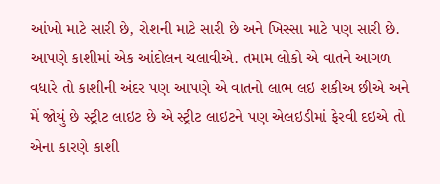આંખો માટે સારી છે, રોશની માટે સારી છે અને ખિસ્સા માટે પણ સારી છે. આપણે કાશીમાં એક આંદોલન ચલાવીએ. તમામ લોકો એ વાતને આગળ વધારે તો કાશીની અંદર પણ આપણે એ વાતનો લાભ લઇ શકીઅ છીએ અને મેં જોયું છે સ્ટ્રીટ લાઇટ છે એ સ્ટ્રીટ લાઇટને પણ એલઇડીમાં ફેરવી દઇએ તો એના કારણે કાશી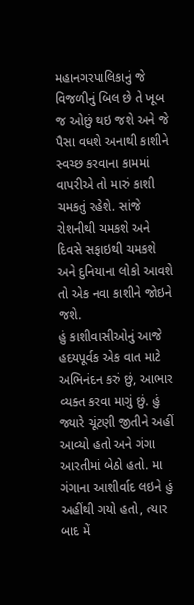મહાનગરપાલિકાનું જે વિજળીનું બિલ છે તે ખૂબ જ ઓછું થઇ જશે અને જે પૈસા વધશે અનાથી કાશીને સ્વચ્છ કરવાના કામમાં વાપરીએ તો મારું કાશી ચમકતું રહેશે. સાંજે રોશનીથી ચમકશે અને દિવસે સફાઇથી ચમકશે અને દુનિયાના લોકો આવશે તો એક નવા કાશીને જોઇને જશે.
હું કાશીવાસીઓનું આજે હદયપૂર્વક એક વાત માટે અભિનંદન કરું છું, આભાર વ્યક્ત કરવા માગું છું. હું જ્યારે ચૂંટણી જીતીને અહીં આવ્યો હતો અને ગંગા આરતીમાં બેઠો હતો. મા ગંગાના આશીર્વાદ લઇને હું અહીંથી ગયો હતો, ત્યાર બાદ મેં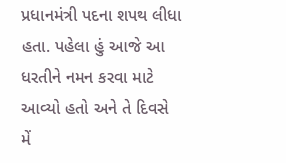પ્રધાનમંત્રી પદના શપથ લીધા હતા. પહેલા હું આજે આ ધરતીને નમન કરવા માટે આવ્યો હતો અને તે દિવસે મેં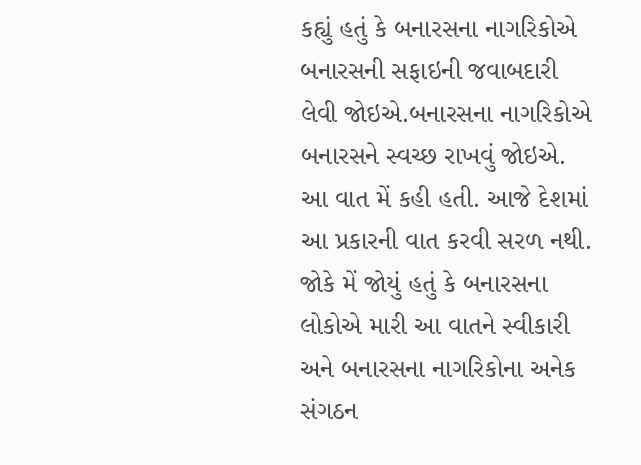કહ્યું હતું કે બનારસના નાગરિકોએ બનારસની સફાઇની જવાબદારી લેવી જોઇએ.બનારસના નાગરિકોએ બનારસને સ્વચ્છ રાખવું જોઇએ. આ વાત મેં કહી હતી. આજે દેશમાં આ પ્રકારની વાત કરવી સરળ નથી. જોકે મેં જોયું હતું કે બનારસના લોકોએ મારી આ વાતને સ્વીકારી અને બનારસના નાગરિકોના અનેક સંગઠન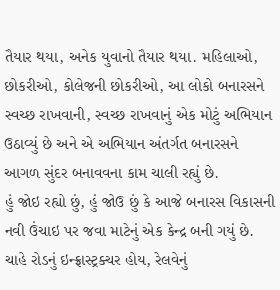તૈયાર થયા, અનેક યુવાનો તૈયાર થયા. મહિલાઓ, છોકરીઓ, કોલેજની છોકરીઓ, આ લોકો બનારસને સ્વચ્છ રાખવાની, સ્વચ્છ રાખવાનું એક મોટું અભિયાન ઉઠાવ્યું છે અને એ અભિયાન અંતર્ગત બનારસને આગળ સુંદર બનાવવના કામ ચાલી રહ્યું છે.
હું જોઇ રહ્યો છું, હું જોઉ છું કે આજે બનારસ વિકાસની નવી ઉંચાઇ પર જવા માટેનું એક કેન્દ્ર બની ગયું છે. ચાહે રોડનું ઇન્ફ્રાસ્ટ્રક્ચર હોય, રેલવેનું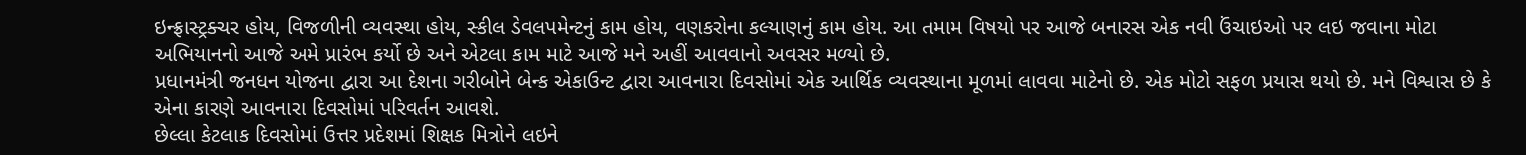ઇન્ફ્રાસ્ટ્રક્ચર હોય, વિજળીની વ્યવસ્થા હોય, સ્કીલ ડેવલપમેન્ટનું કામ હોય, વણકરોના કલ્યાણનું કામ હોય. આ તમામ વિષયો પર આજે બનારસ એક નવી ઉંચાઇઓ પર લઇ જવાના મોટા અભિયાનનો આજે અમે પ્રારંભ કર્યો છે અને એટલા કામ માટે આજે મને અહીં આવવાનો અવસર મળ્યો છે.
પ્રધાનમંત્રી જનધન યોજના દ્વારા આ દેશના ગરીબોને બેન્ક એકાઉન્ટ દ્વારા આવનારા દિવસોમાં એક આર્થિક વ્યવસ્થાના મૂળમાં લાવવા માટેનો છે. એક મોટો સફળ પ્રયાસ થયો છે. મને વિશ્વાસ છે કે એના કારણે આવનારા દિવસોમાં પરિવર્તન આવશે.
છેલ્લા કેટલાક દિવસોમાં ઉત્તર પ્રદેશમાં શિક્ષક મિત્રોને લઇને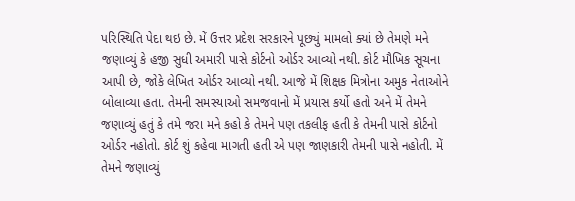પરિસ્થિતિ પેદા થઇ છે. મેં ઉત્તર પ્રદેશ સરકારને પૂછ્યું મામલો ક્યાં છે તેમણે મને જણાવ્યું કે હજી સુધી અમારી પાસે કોર્ટનો ઓર્ડર આવ્યો નથી. કોર્ટ મૌખિક સૂચના આપી છે, જોકે લેખિત ઓર્ડર આવ્યો નથી. આજે મેં શિક્ષક મિત્રોના અમુક નેતાઓને બોલાવ્યા હતા. તેમની સમસ્યાઓ સમજવાનો મેં પ્રયાસ કર્યો હતો અને મેં તેમને જણાવ્યું હતું કે તમે જરા મને કહો કે તેમને પણ તકલીફ હતી કે તેમની પાસે કોર્ટનો ઓર્ડર નહોતો. કોર્ટ શું કહેવા માગતી હતી એ પણ જાણકારી તેમની પાસે નહોતી. મેં તેમને જણાવ્યું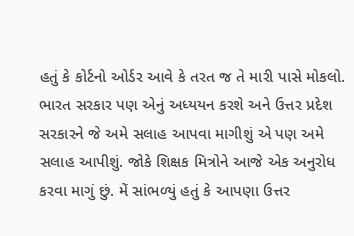હતું કે કોર્ટનો ઓર્ડર આવે કે તરત જ તે મારી પાસે મોકલો. ભારત સરકાર પણ એનું અધ્યયન કરશે અને ઉત્તર પ્રદેશ સરકારને જે અમે સલાહ આપવા માગીશું એ પણ અમે સલાહ આપીશું. જોકે શિક્ષક મિત્રોને આજે એક અનુરોધ કરવા માગું છું. મેં સાંભળ્યું હતું કે આપણા ઉત્તર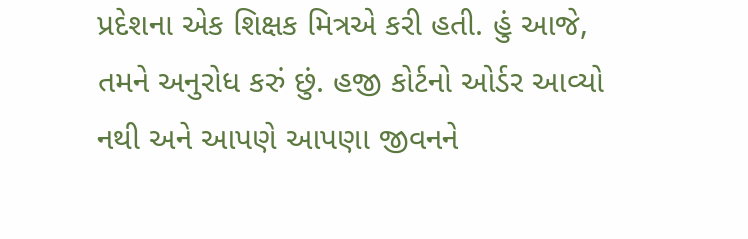પ્રદેશના એક શિક્ષક મિત્રએ કરી હતી. હું આજે, તમને અનુરોધ કરું છું. હજી કોર્ટનો ઓર્ડર આવ્યો નથી અને આપણે આપણા જીવનને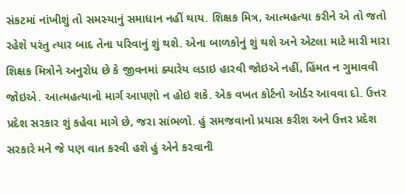સંકટમાં નાંખીશું તો સમસ્યાનું સમાધાન નહીં થાય. શિક્ષક મિત્ર, આત્મહત્યા કરીને એ તો જતો રહેશે પરંતુ ત્યાર બાદ તેના પરિવાનું શું થશે. એના બાળકોનું શું થશે અને એટલા માટે મારી મારા શિક્ષક મિત્રોને અનુરોધ છે કે જીવનમાં ક્યારેય લડાઇ હારવી જોઇએ નહીં, હિંમત ન ગુમાવવી જોઇએ. આત્મહત્યાનો માર્ગ આપણો ન હોઇ શકે. એક વખત કોર્ટનો ઓર્ડર આવવા દો. ઉત્તર પ્રદેશ સરકાર શું કહેવા માગે છે, જરા સાંભળો. હું સમજવાનો પ્રયાસ કરીશ અને ઉત્તર પ્રદેશ સરકારે મને જે પણ વાત કરવી હશે હું એને કરવાની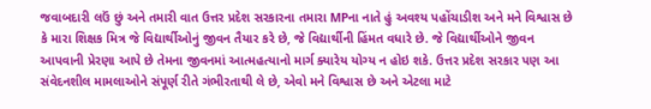જવાબદારી લઉં છું અને તમારી વાત ઉત્તર પ્રદેશ સરકારના તમારા MPના નાતે હું અવશ્ય પહોંચાડીશ અને મને વિશ્વાસ છે કે મારા શિક્ષક મિત્ર જે વિદ્યાર્થીઓનું જીવન તૈયાર કરે છે, જે વિદ્યાર્થીની હિંમત વધારે છે. જે વિદ્યાર્થીઓને જીવન આપવાની પ્રેરણા આપે છે તેમના જીવનમાં આત્મહત્યાનો માર્ગ ક્યારેય યોગ્ય ન હોઇ શકે. ઉત્તર પ્રદેશ સરકાર પણ આ સંવેદનશીલ મામલાઓને સંપૂર્ણ રીતે ગંભીરતાથી લે છે, એવો મને વિશ્વાસ છે અને એટલા માટે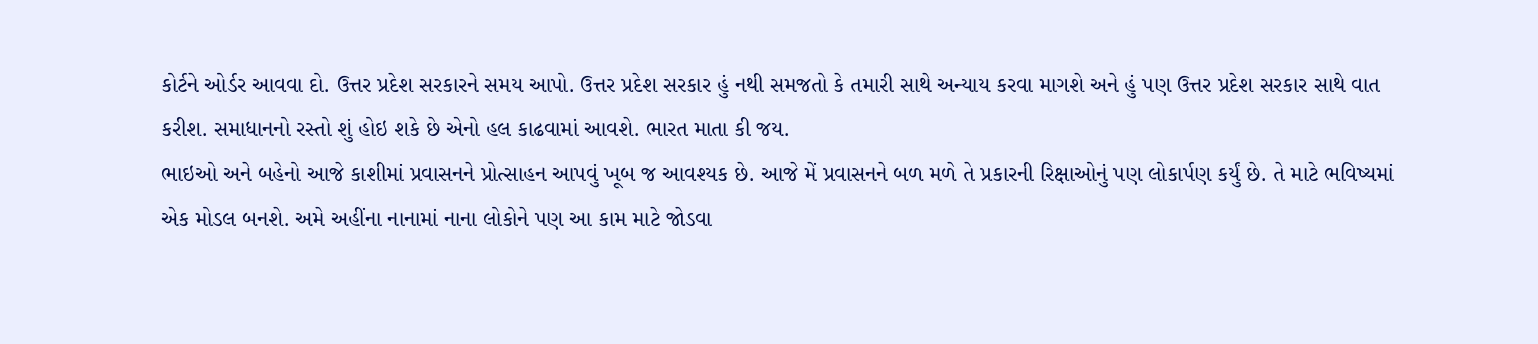કોર્ટને ઓર્ડર આવવા દો. ઉત્તર પ્રદેશ સરકારને સમય આપો. ઉત્તર પ્રદેશ સરકાર હું નથી સમજતો કે તમારી સાથે અન્યાય કરવા માગશે અને હું પણ ઉત્તર પ્રદેશ સરકાર સાથે વાત કરીશ. સમાધાનનો રસ્તો શું હોઇ શકે છે એનો હલ કાઢવામાં આવશે. ભારત માતા કી જય.
ભાઇઓ અને બહેનો આજે કાશીમાં પ્રવાસનને પ્રોત્સાહન આપવું ખૂબ જ આવશ્યક છે. આજે મેં પ્રવાસનને બળ મળે તે પ્રકારની રિક્ષાઓનું પણ લોકાર્પણ કર્યું છે. તે માટે ભવિષ્યમાં એક મોડલ બનશે. અમે અહીંના નાનામાં નાના લોકોને પણ આ કામ માટે જોડવા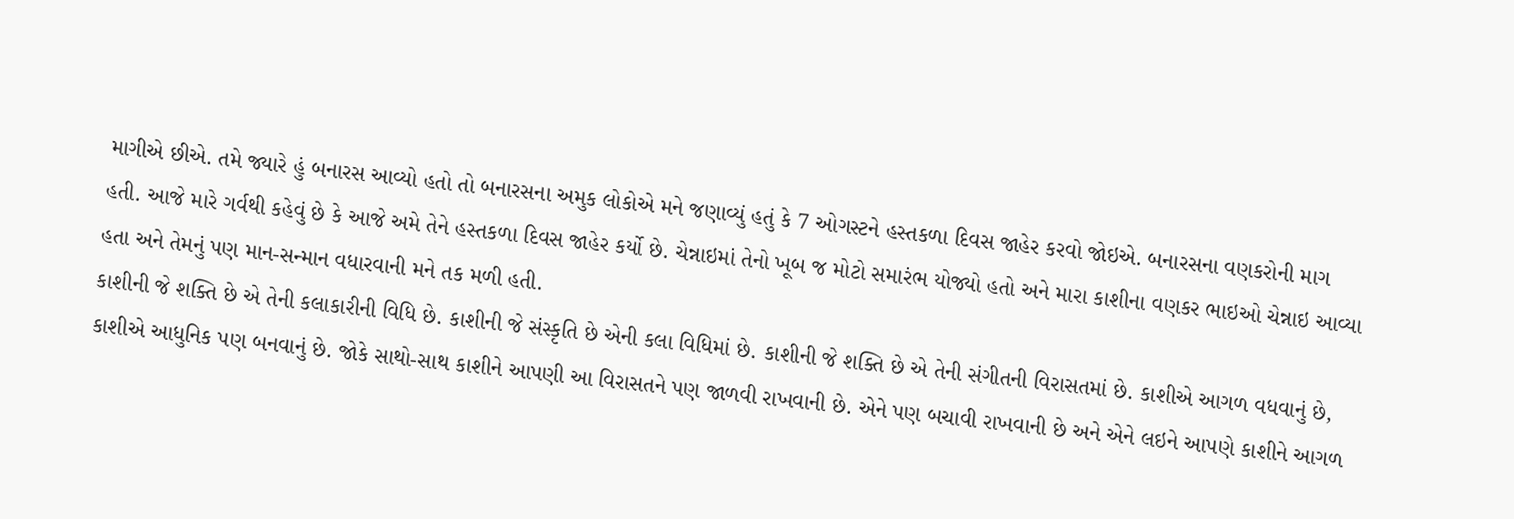માગીએ છીએ. તમે જ્યારે હું બનારસ આવ્યો હતો તો બનારસના અમુક લોકોએ મને જણાવ્યું હતું કે 7 ઓગસ્ટને હસ્તકળા દિવસ જાહેર કરવો જોઇએ. બનારસના વણકરોની માગ હતી. આજે મારે ગર્વથી કહેવું છે કે આજે અમે તેને હસ્તકળા દિવસ જાહેર કર્યો છે. ચેન્નાઇમાં તેનો ખૂબ જ મોટો સમારંભ યોજ્યો હતો અને મારા કાશીના વણકર ભાઇઓ ચેન્નાઇ આવ્યા હતા અને તેમનું પણ માન-સન્માન વધારવાની મને તક મળી હતી.
કાશીની જે શક્તિ છે એ તેની કલાકારીની વિધિ છે. કાશીની જે સંસ્કૃતિ છે એની કલા વિધિમાં છે. કાશીની જે શક્તિ છે એ તેની સંગીતની વિરાસતમાં છે. કાશીએ આગળ વધવાનું છે, કાશીએ આધુનિક પણ બનવાનું છે. જોકે સાથો-સાથ કાશીને આપણી આ વિરાસતને પણ જાળવી રાખવાની છે. એને પણ બચાવી રાખવાની છે અને એને લઇને આપણે કાશીને આગળ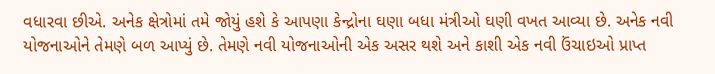વધારવા છીએ. અનેક ક્ષેત્રોમાં તમે જોયું હશે કે આપણા કેન્દ્રોના ઘણા બધા મંત્રીઓ ઘણી વખત આવ્યા છે. અનેક નવી યોજનાઓને તેમણે બળ આપ્યું છે. તેમણે નવી યોજનાઓની એક અસર થશે અને કાશી એક નવી ઉંચાઇઓ પ્રાપ્ત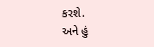કરશે.
અને હું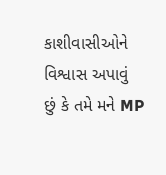કાશીવાસીઓને વિશ્વાસ અપાવું છું કે તમે મને MP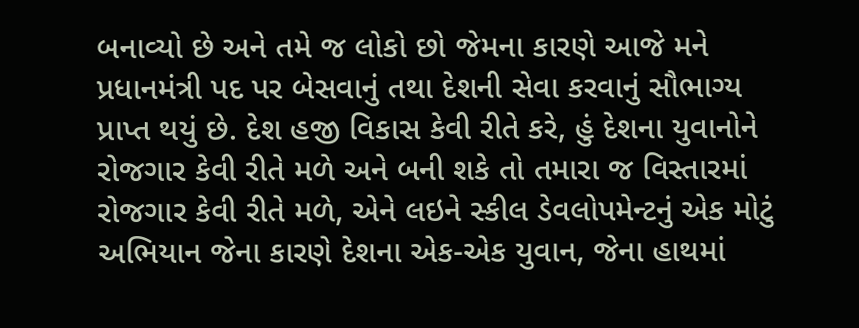બનાવ્યો છે અને તમે જ લોકો છો જેમના કારણે આજે મને પ્રધાનમંત્રી પદ પર બેસવાનું તથા દેશની સેવા કરવાનું સૌભાગ્ય પ્રાપ્ત થયું છે. દેશ હજી વિકાસ કેવી રીતે કરે, હું દેશના યુવાનોને રોજગાર કેવી રીતે મળે અને બની શકે તો તમારા જ વિસ્તારમાં રોજગાર કેવી રીતે મળે, એને લઇને સ્કીલ ડેવલોપમેન્ટનું એક મોટું અભિયાન જેના કારણે દેશના એક-એક યુવાન, જેના હાથમાં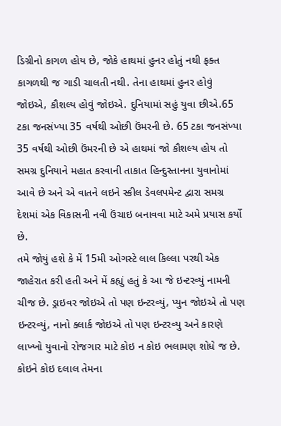ડિગ્રીનો કાગળ હોય છે, જોકે હાથમાં હુનર હોતું નથી ફક્ત કાગળથી જ ગાડી ચાલતી નથી. તેના હાથમાં હુનર હોવું જોઇએ, કૌશલ્ય હોવું જોઇએ. દુનિયામાં સહું યુવા છીએ.65 ટકા જનસંખ્યા 35 વર્ષથી ઓછી ઉંમરની છે. 65 ટકા જનસંખ્યા 35 વર્ષથી ઓછી ઉંમરની છે એ હાથમાં જો કૌશલ્ય હોય તો સમગ્ર દુનિયાને મહાત કરવાની તાકાત હિન્દુસ્તાનના યુવાનોમાં આવે છે અને એ વાતને લઇને સ્કીલ ડેવલપમેન્ટ દ્વારા સમગ્ર દેશમાં એક વિકાસની નવી ઉંચાઇ બનાવવા માટે અમે પ્રયાસ કર્યો છે.
તમે જોયું હશે કે મેં 15મી ઓગસ્ટે લાલ કિલ્લા પરથી એક જાહેરાત કરી હતી અને મેં કહ્યું હતું કે આ જે ઇન્ટરવ્યું નામની ચીજ છે. ડ્રાઇવર જોઇએ તો પણ ઇન્ટરવ્યું, પ્યુન જોઇએ તો પણ ઇન્ટરવ્યું, નાનો ક્લાર્ક જોઇએ તો પણ ઇન્ટરવ્યુ અને કારણે લાખ્ખો યુવાનો રોજગાર માટે કોઇ ન કોઇ ભલામણ શોધે જ છે. કોઇને કોઇ દલાલ તેમના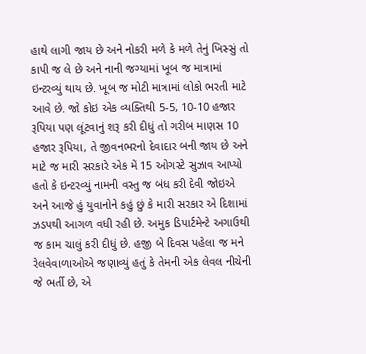હાથે લાગી જાય છે અને નોકરી મળે કે મળે તેનું ખિસ્સું તો કાપી જ લે છે અને નાની જગ્યામાં ખૂબ જ માત્રામાં ઇન્ટરવ્યું થાય છે. ખૂબ જ મોટી માત્રામાં લોકો ભરતી માટે આવે છે. જો કોઇ એક વ્યક્તિથી 5-5, 10-10 હજાર રૂપિયા પણ લૂંટવાનું શરૂ કરી દીધું તો ગરીબ માણસ 10 હજાર રૂપિયા, તે જીવનભરનો દેવાદાર બની જાય છે અને માટે જ મારી સરકારે એક મેં 15 ઓગસ્ટે સુઝાવ આપ્યો હતો કે ઇન્ટરવ્યું નામની વસ્તુ જ બંધ કરી દેવી જોઇએ અને આજે હું યુવાનોને કહું છું કે મારી સરકાર એ દિશામાં ઝડપથી આગળ વધી રહી છે. અમુક ડિપાર્ટમેન્ટે અગાઉથી જ કામ ચાલું કરી દીધું છે. હજી બે દિવસ પહેલા જ મને રેલવેવાળાઓએ જણાવ્યું હતું કે તેમની એક લેવલ નીચેની જે ભર્તી છે, એ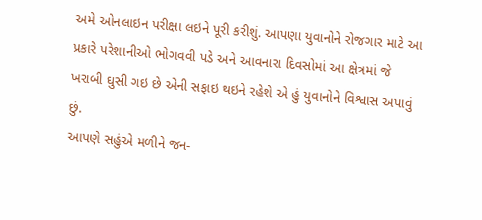અમે ઓનલાઇન પરીક્ષા લઇને પૂરી કરીશું. આપણા યુવાનોને રોજગાર માટે આ પ્રકારે પરેશાનીઓ ભોગવવી પડે અને આવનારા દિવસોમાં આ ક્ષેત્રમાં જે ખરાબી ઘુસી ગઇ છે એની સફાઇ થઇને રહેશે એ હું યુવાનોને વિશ્વાસ અપાવું છું.
આપણે સહુંએ મળીને જન-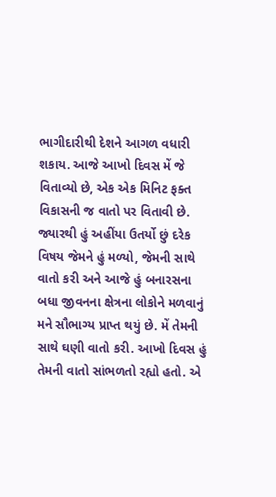ભાગીદારીથી દેશને આગળ વધારી શકાય. આજે આખો દિવસ મેં જે વિતાવ્યો છે, એક એક મિનિટ ફક્ત વિકાસની જ વાતો પર વિતાવી છે. જ્યારથી હું અહીંયા ઉતર્યો છું દરેક વિષય જેમને હું મળ્યો, જેમની સાથે વાતો કરી અને આજે હું બનારસના બધા જીવનના ક્ષેત્રના લોકોને મળવાનું મને સૌભાગ્ય પ્રાપ્ત થયું છે. મેં તેમની સાથે ઘણી વાતો કરી. આખો દિવસ હું તેમની વાતો સાંભળતો રહ્યો હતો. એ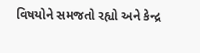વિષયોને સમજતો રહ્યો અને કેન્દ્ર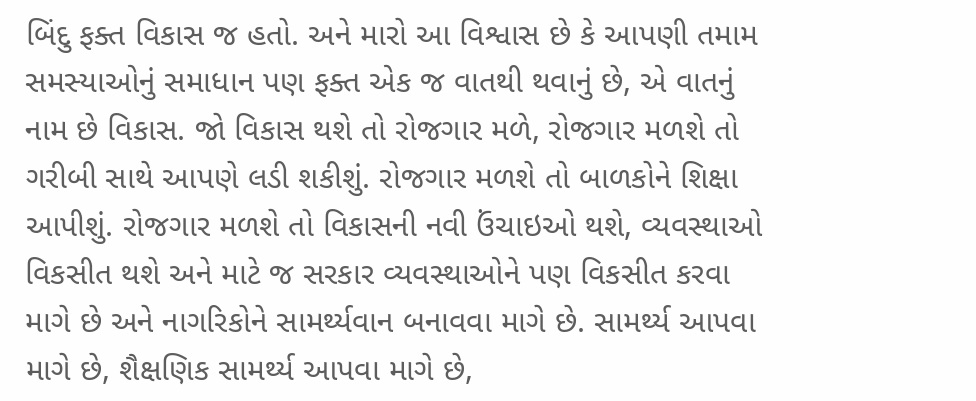બિંદુ ફક્ત વિકાસ જ હતો. અને મારો આ વિશ્વાસ છે કે આપણી તમામ સમસ્યાઓનું સમાધાન પણ ફક્ત એક જ વાતથી થવાનું છે, એ વાતનું નામ છે વિકાસ. જો વિકાસ થશે તો રોજગાર મળે, રોજગાર મળશે તો ગરીબી સાથે આપણે લડી શકીશું. રોજગાર મળશે તો બાળકોને શિક્ષા આપીશું. રોજગાર મળશે તો વિકાસની નવી ઉંચાઇઓ થશે, વ્યવસ્થાઓ વિકસીત થશે અને માટે જ સરકાર વ્યવસ્થાઓને પણ વિકસીત કરવા માગે છે અને નાગરિકોને સામર્થ્યવાન બનાવવા માગે છે. સામર્થ્ય આપવા માગે છે, શૈક્ષણિક સામર્થ્ય આપવા માગે છે,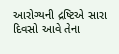આરોગ્યની દ્રષ્ટિએ સારા દિવસો આવે તેના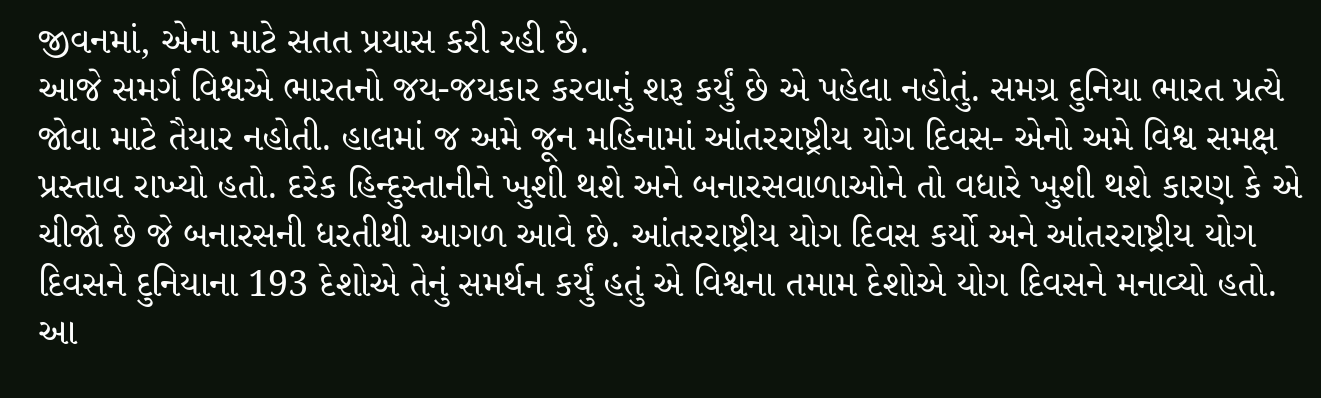જીવનમાં, એના માટે સતત પ્રયાસ કરી રહી છે.
આજે સમર્ગ વિશ્વએ ભારતનો જય-જયકાર કરવાનું શરૂ કર્યું છે એ પહેલા નહોતું. સમગ્ર દુનિયા ભારત પ્રત્યે જોવા માટે તૈયાર નહોતી. હાલમાં જ અમે જૂન મહિનામાં આંતરરાષ્ટ્રીય યોગ દિવસ- એનો અમે વિશ્વ સમક્ષ પ્રસ્તાવ રાખ્યો હતો. દરેક હિન્દુસ્તાનીને ખુશી થશે અને બનારસવાળાઓને તો વધારે ખુશી થશે કારણ કે એ ચીજો છે જે બનારસની ધરતીથી આગળ આવે છે. આંતરરાષ્ટ્રીય યોગ દિવસ કર્યો અને આંતરરાષ્ટ્રીય યોગ દિવસને દુનિયાના 193 દેશોએ તેનું સમર્થન કર્યું હતું એ વિશ્વના તમામ દેશોએ યોગ દિવસને મનાવ્યો હતો. આ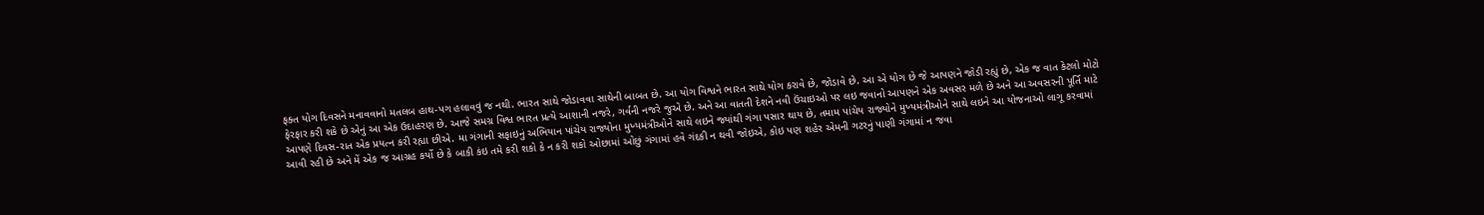ફક્ત યોગ દિવસને મનાવવાનો મતલબ હાથ-પગ હલાવવું જ નથી. ભારત સાથે જોડાવવા સાથેની બાબત છે. આ યોગ વિશ્વને ભારત સાથે યોગ કરાવે છે, જોડાવે છે. આ એ યોગ છે જે આપણને જોડી રહ્યું છે, એક જ વાત કેટલો મોટો ફેરફાર કરી શકે છે એનું આ એક ઉદાહરણ છે. આજે સમગ્ર વિશ્વ ભારત પ્રત્યે આશાની નજરે, ગર્વની નજરે જુએ છે. અને આ વાતતી દેશને નવી ઉંચાઇઓ પર લઇ જવાનો આપણને એક અવસર મળે છે અને આ અવસરની પૂર્તિ માટે આપણે દિવસ-રાત એક પ્રયત્ન કરી રહ્યા છીએ. મા ગંગાની સફાઇનું અભિયાન પાંચેય રાજ્યોના મુખ્યમંત્રીઓને સાથે લઇને જ્યાંથી ગંગા પસાર થાય છે, તમામ પાંચેય રાજ્યોને મુખ્યમંત્રીઓને સાથે લઇને આ યોજનાઓ લાગૂ કરવામાં આવી રહી છે અને મેં એક જ આગ્રહ કર્યો છે કે બાકી કંઇ તમે કરી શકો કે ન કરી શકો ઓછામાં ઓછું ગંગામાં હવે ગંદકી ન થવી જોઇએ, કોઇ પણ શહેર એમની ગટરનું પાણી ગંગામાં ન જવા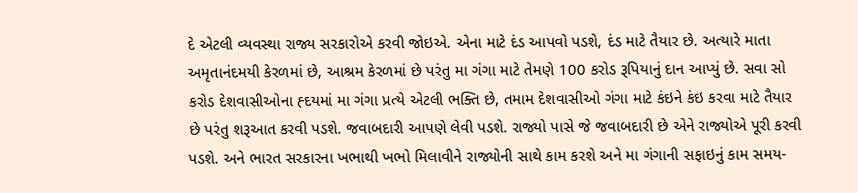દે એટલી વ્યવસ્થા રાજ્ય સરકારોએ કરવી જોઇએ. એના માટે દંડ આપવો પડશે, દંડ માટે તૈયાર છે. અત્યારે માતા અમૃતાનંદમયી કેરળમાં છે, આશ્રમ કેરળમાં છે પરંતુ મા ગંગા માટે તેમણે 100 કરોડ રૂપિયાનું દાન આપ્યું છે. સવા સો કરોડ દેશવાસીઓના હ્દયમાં મા ગંગા પ્રત્યે એટલી ભક્તિ છે, તમામ દેશવાસીઓ ગંગા માટે કંઇને કંઇ કરવા માટે તૈયાર છે પરંતુ શરૂઆત કરવી પડશે. જવાબદારી આપણે લેવી પડશે. રાજ્યો પાસે જે જવાબદારી છે એને રાજ્યોએ પૂરી કરવી પડશે. અને ભારત સરકારના ખભાથી ખભો મિલાવીને રાજ્યોની સાથે કામ કરશે અને મા ગંગાની સફાઇનું કામ સમય-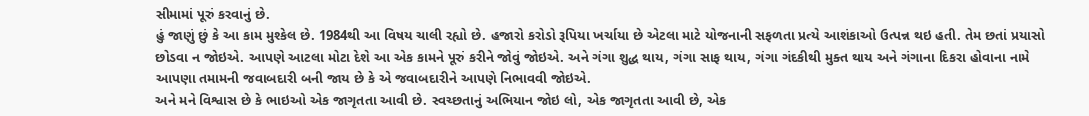સીમામાં પૂરું કરવાનું છે.
હું જાણું છું કે આ કામ મુશ્કેલ છે. 1984થી આ વિષય ચાલી રહ્યો છે. હજારો કરોડો રૂપિયા ખર્ચાયા છે એટલા માટે યોજનાની સફળતા પ્રત્યે આશંકાઓ ઉત્પન્ન થઇ હતી. તેમ છતાં પ્રયાસો છોડવા ન જોઇએ. આપણે આટલા મોટા દેશે આ એક કામને પૂરું કરીને જોવું જોઇએ. અને ગંગા શુદ્ધ થાય, ગંગા સાફ થાય, ગંગા ગંદકીથી મુક્ત થાય અને ગંગાના દિકરા હોવાના નામે આપણા તમામની જવાબદારી બની જાય છે કે એ જવાબદારીને આપણે નિભાવવી જોઇએ.
અને મને વિશ્વાસ છે કે ભાઇઓ એક જાગૃતતા આવી છે. સ્વચ્છતાનું અભિયાન જોઇ લો, એક જાગૃતતા આવી છે, એક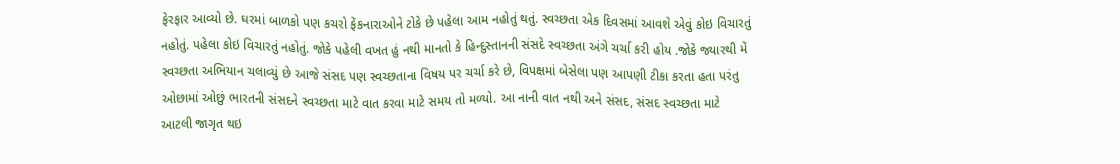ફેરફાર આવ્યો છે. ઘરમાં બાળકો પણ કચરો ફેંકનારાઓને ટોકે છે પહેલા આમ નહોતું થતું. સ્વચ્છતા એક દિવસમાં આવશે એવું કોઇ વિચારતું નહોતું. પહેલા કોઇ વિચારતું નહોતું. જોકે પહેલી વખત હું નથી માનતો કે હિન્દુસ્તાનની સંસદે સ્વચ્છતા અંગે ચર્ચા કરી હોય .જોકે જ્યારથી મેં સ્વચ્છતા અભિયાન ચલાવ્યું છે આજે સંસદ પણ સ્વચ્છતાના વિષય પર ચર્ચા કરે છે, વિપક્ષમાં બેસેલા પણ આપણી ટીકા કરતા હતા પરંતુ ઓછામાં ઓછું ભારતની સંસદને સ્વચ્છતા માટે વાત કરવા માટે સમય તો મળ્યો. આ નાની વાત નથી અને સંસદ, સંસદ સ્વચ્છતા માટે આટલી જાગૃત થઇ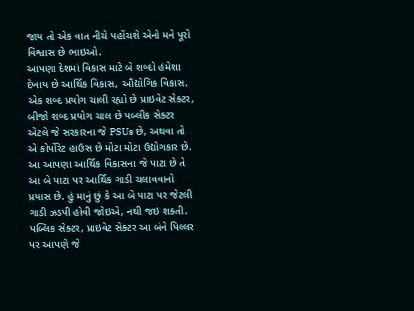જાય તો એક વાત નીચે પહોંચશે એનો મને પૂરો વિશ્વાસ છે ભાઇઓ.
આપણા દેશમાં વિકાસ માટે બે શબ્દો હંમેશા દેખાય છે આર્થિક વિકાસ, ઔદ્યોગિક વિકાસ. એક શબ્દ પ્રયોગ ચાલી રહ્યો છે પ્રાઇવેટ સેક્ટર, બીજો શબ્દ પ્રયોગ ચાલ છે પબ્લીક સેક્ટર એટલે જે સરકારના જે PSUs છે, અથવા તો એ કોર્પોરેટ હાઉસ છે મોટા મોટા ઉદ્યોગકાર છે. આ આપણા આર્થિક વિકાસના જે પાટા છે તે આ બે પાટા પર આર્થિક ગાડી ચલાવવાનો પ્રયાસ છે. હું માનું છું કે આ બે પાટા પર જેટલી ગાડી ઝડપી હોવી જોઇએ, નથી જઇ શકતી. પબ્લિક સેક્ટર, પ્રાઇવેટ સેક્ટર આ બંને પિલ્લર પર આપણે જે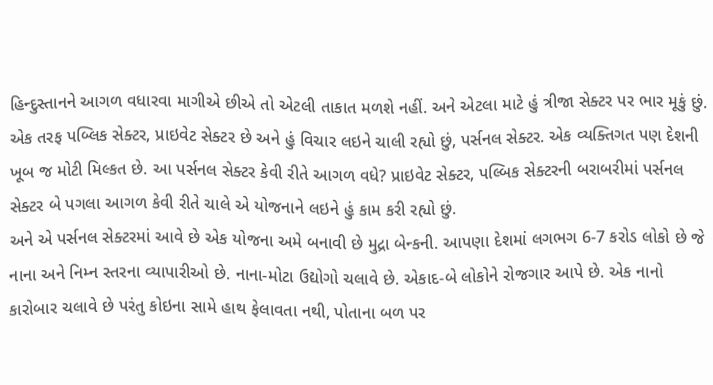હિન્દુસ્તાનને આગળ વધારવા માગીએ છીએ તો એટલી તાકાત મળશે નહીં. અને એટલા માટે હું ત્રીજા સેક્ટર પર ભાર મૂકું છું. એક તરફ પબ્લિક સેક્ટર, પ્રાઇવેટ સેક્ટર છે અને હું વિચાર લઇને ચાલી રહ્યો છું, પર્સનલ સેક્ટર. એક વ્યક્તિગત પણ દેશની ખૂબ જ મોટી મિલ્કત છે. આ પર્સનલ સેક્ટર કેવી રીતે આગળ વધે? પ્રાઇવેટ સેક્ટર, પલ્બિક સેક્ટરની બરાબરીમાં પર્સનલ સેક્ટર બે પગલા આગળ કેવી રીતે ચાલે એ યોજનાને લઇને હું કામ કરી રહ્યો છું.
અને એ પર્સનલ સેક્ટરમાં આવે છે એક યોજના અમે બનાવી છે મુદ્રા બેન્કની. આપણા દેશમાં લગભગ 6-7 કરોડ લોકો છે જે નાના અને નિમ્ન સ્તરના વ્યાપારીઓ છે. નાના-મોટા ઉદ્યોગો ચલાવે છે. એકાદ-બે લોકોને રોજગાર આપે છે. એક નાનો કારોબાર ચલાવે છે પરંતુ કોઇના સામે હાથ ફેલાવતા નથી, પોતાના બળ પર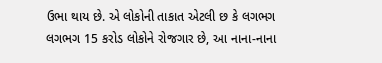ઉભા થાય છે. એ લોકોની તાકાત એટલી છ કે લગભગ લગભગ 15 કરોડ લોકોને રોજગાર છે, આ નાના-નાના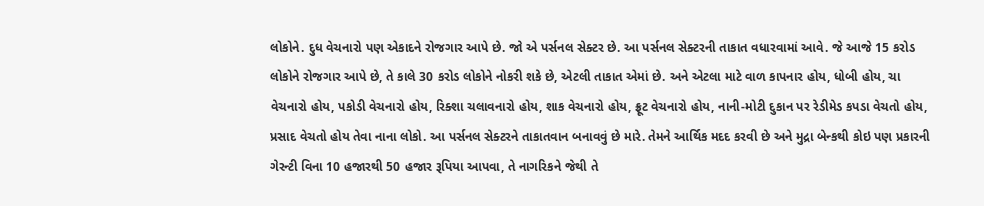લોકોને. દુધ વેચનારો પણ એકાદને રોજગાર આપે છે. જો એ પર્સનલ સેક્ટર છે. આ પર્સનલ સેક્ટરની તાકાત વધારવામાં આવે. જે આજે 15 કરોડ લોકોને રોજગાર આપે છે, તે કાલે 30 કરોડ લોકોને નોકરી શકે છે, એટલી તાકાત એમાં છે. અને એટલા માટે વાળ કાપનાર હોય, ધોબી હોય, ચા વેચનારો હોય, પકોડી વેચનારો હોય, રિક્શા ચલાવનારો હોય, શાક વેચનારો હોય, ફ્રૂટ વેચનારો હોય, નાની-મોટી દુકાન પર રેડીમેડ કપડા વેચતો હોય, પ્રસાદ વેચતો હોય તેવા નાના લોકો. આ પર્સનલ સેક્ટરને તાકાતવાન બનાવવું છે મારે. તેમને આર્થિક મદદ કરવી છે અને મુદ્રા બેન્કથી કોઇ પણ પ્રકારની ગેરન્ટી વિના 10 હજારથી 50 હજાર રૂપિયા આપવા, તે નાગરિકને જેથી તે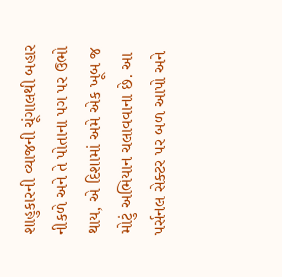શાહુકારની વ્યાજની ચૂંગાલથી બહાર નીકળે અને તે પોતાના પગ પર ઉભો થાય, એ દિશામાં અમે એક ખૂબ જ મોટું અભિયાન ચલાવવાના છે. આ પર્સનલ સેક્ટર પર બળ આપો અને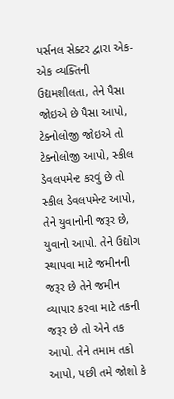પર્સનલ સેક્ટર દ્વારા એક-એક વ્યક્તિની ઉદ્યમશીલતા, તેને પૈસા જોઇએ છે પૈસા આપો, ટેક્નોલોજી જોઇએ તો ટેક્નોલોજી આપો, સ્કીલ ડેવલપમેન્ટ કરવું છે તો સ્કીલ ડેવલપમેન્ટ આપો, તેને યુવાનોની જરૂર છે, યુવાનો આપો. તેને ઉદ્યોગ સ્થાપવા માટે જમીનની જરૂર છે તેને જમીન વ્યાપાર કરવા માટે તકની જરૂર છે તો એને તક આપો. તેને તમામ તકો આપો, પછી તમે જોશો કે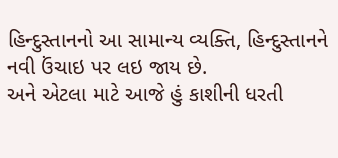હિન્દુસ્તાનનો આ સામાન્ય વ્યક્તિ, હિન્દુસ્તાનને નવી ઉંચાઇ પર લઇ જાય છે.
અને એટલા માટે આજે હું કાશીની ધરતી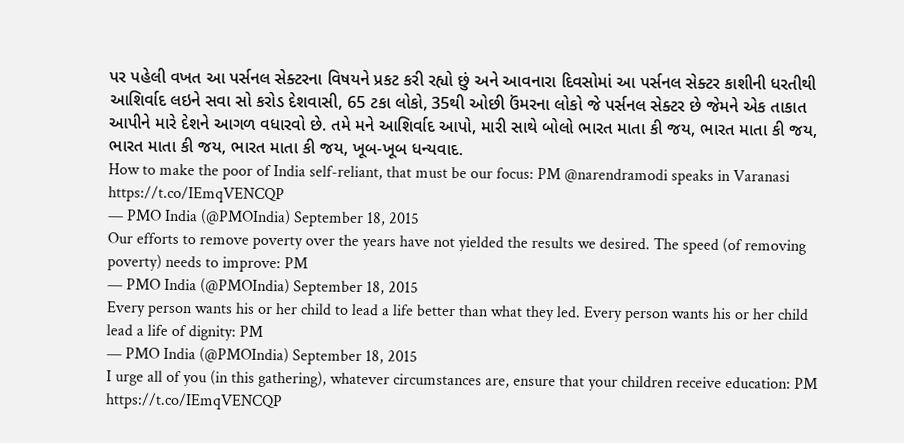પર પહેલી વખત આ પર્સનલ સેક્ટરના વિષયને પ્રકટ કરી રહ્યો છું અને આવનારા દિવસોમાં આ પર્સનલ સેક્ટર કાશીની ધરતીથી આશિર્વાદ લઇને સવા સો કરોડ દેશવાસી, 65 ટકા લોકો, 35થી ઓછી ઉંમરના લોકો જે પર્સનલ સેક્ટર છે જેમને એક તાકાત આપીને મારે દેશને આગળ વધારવો છે. તમે મને આશિર્વાદ આપો, મારી સાથે બોલો ભારત માતા કી જય, ભારત માતા કી જય, ભારત માતા કી જય, ભારત માતા કી જય, ખૂબ-ખૂબ ધન્યવાદ.
How to make the poor of India self-reliant, that must be our focus: PM @narendramodi speaks in Varanasi https://t.co/IEmqVENCQP
— PMO India (@PMOIndia) September 18, 2015
Our efforts to remove poverty over the years have not yielded the results we desired. The speed (of removing poverty) needs to improve: PM
— PMO India (@PMOIndia) September 18, 2015
Every person wants his or her child to lead a life better than what they led. Every person wants his or her child lead a life of dignity: PM
— PMO India (@PMOIndia) September 18, 2015
I urge all of you (in this gathering), whatever circumstances are, ensure that your children receive education: PM https://t.co/IEmqVENCQP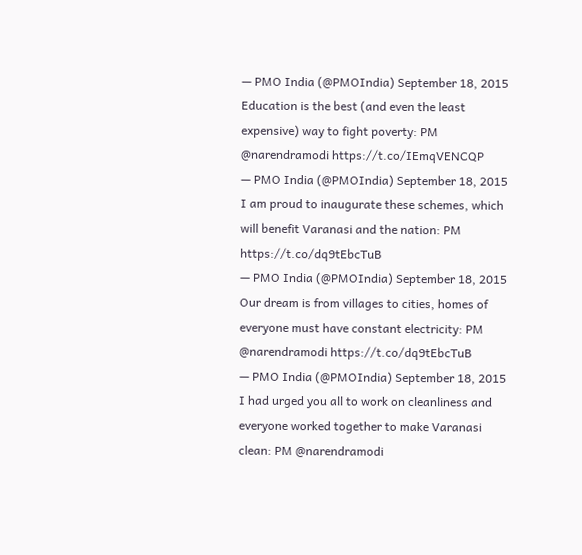— PMO India (@PMOIndia) September 18, 2015
Education is the best (and even the least expensive) way to fight poverty: PM @narendramodi https://t.co/IEmqVENCQP
— PMO India (@PMOIndia) September 18, 2015
I am proud to inaugurate these schemes, which will benefit Varanasi and the nation: PM https://t.co/dq9tEbcTuB
— PMO India (@PMOIndia) September 18, 2015
Our dream is from villages to cities, homes of everyone must have constant electricity: PM @narendramodi https://t.co/dq9tEbcTuB
— PMO India (@PMOIndia) September 18, 2015
I had urged you all to work on cleanliness and everyone worked together to make Varanasi clean: PM @narendramodi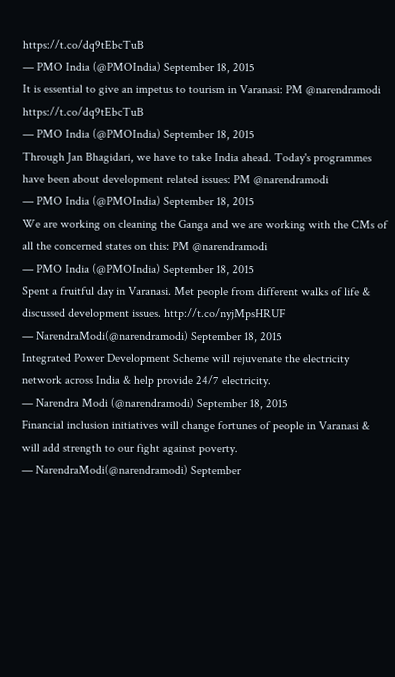https://t.co/dq9tEbcTuB
— PMO India (@PMOIndia) September 18, 2015
It is essential to give an impetus to tourism in Varanasi: PM @narendramodi https://t.co/dq9tEbcTuB
— PMO India (@PMOIndia) September 18, 2015
Through Jan Bhagidari, we have to take India ahead. Today's programmes have been about development related issues: PM @narendramodi
— PMO India (@PMOIndia) September 18, 2015
We are working on cleaning the Ganga and we are working with the CMs of all the concerned states on this: PM @narendramodi
— PMO India (@PMOIndia) September 18, 2015
Spent a fruitful day in Varanasi. Met people from different walks of life & discussed development issues. http://t.co/nyjMpsHRUF
— NarendraModi(@narendramodi) September 18, 2015
Integrated Power Development Scheme will rejuvenate the electricity network across India & help provide 24/7 electricity.
— Narendra Modi (@narendramodi) September 18, 2015
Financial inclusion initiatives will change fortunes of people in Varanasi & will add strength to our fight against poverty.
— NarendraModi(@narendramodi) September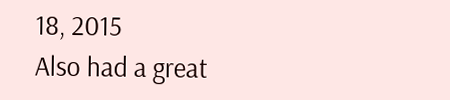18, 2015
Also had a great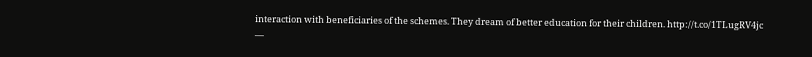interaction with beneficiaries of the schemes. They dream of better education for their children. http://t.co/1TLugRV4jc
—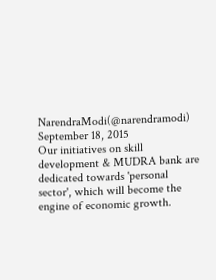NarendraModi(@narendramodi) September 18, 2015
Our initiatives on skill development & MUDRA bank are dedicated towards 'personal sector', which will become the engine of economic growth.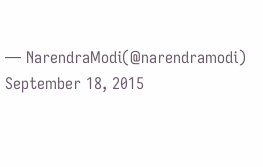— NarendraModi(@narendramodi) September 18, 2015